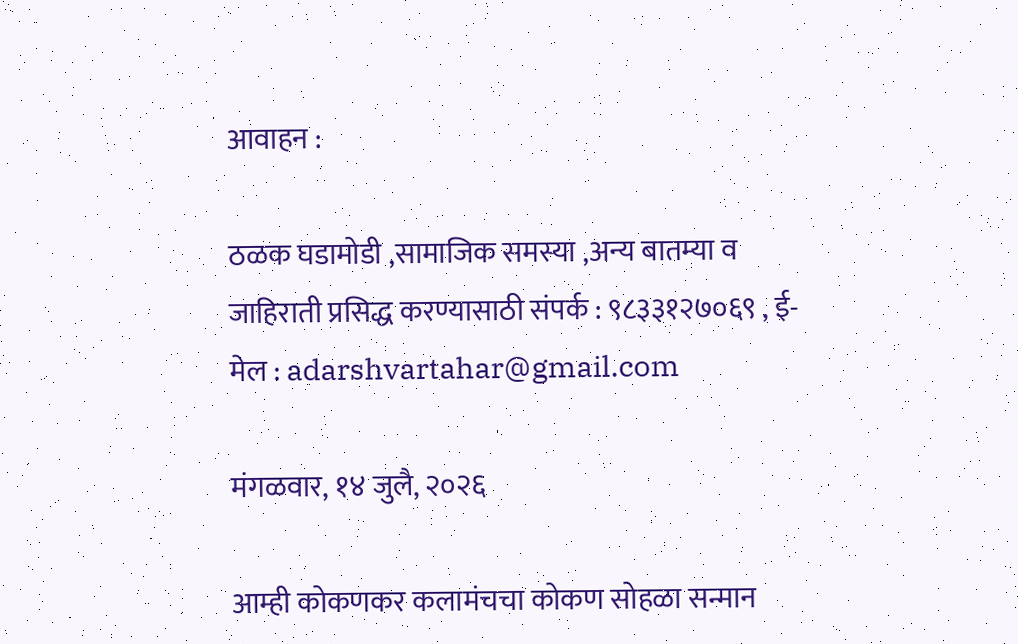आवाहन :

ठळक घडामोडी ,सामाजिक समस्या ,अन्य बातम्या व जाहिराती प्रसिद्ध करण्यासाठी संपर्क : ९८३३१२७०६९ , ई-मेल : adarshvartahar@gmail.com

मंगळवार, १४ जुलै, २०२६

आम्ही कोकणकर कलामंचचा कोकण सोहळा सन्मान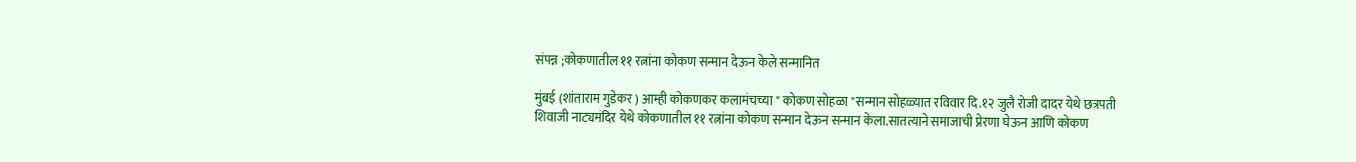संपन्न ;कोकणातील ११ रत्नांना कोकण सन्मान देऊन केले सन्मानित

मुंबई (शांताराम गुडेकर ) आम्ही कोकणकर कलामंचच्या " कोकण सोहळा "सन्मान सोहळ्यात रविवार दि.१२ जुलै रोजी दादर येथे छत्रपती शिवाजी नाट्यमंदिर येथे कोकणातील ११ रत्नांना कोकण सन्मान देऊन सन्मान केला.सातत्याने समाजाची प्रेरणा घेऊन आणि कोकण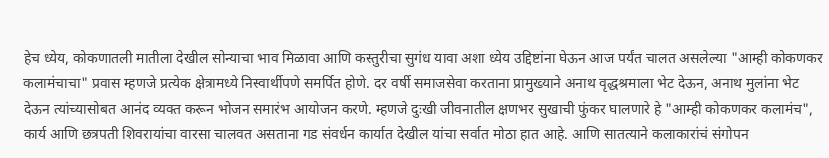हेच ध्येय, कोकणातली मातीला देखील सोन्याचा भाव मिळावा आणि कस्तुरीचा सुगंध यावा अशा ध्येय उद्दिष्टांना घेऊन आज पर्यंत चालत असलेल्या "आम्ही कोकणकर कलामंचाचा" प्रवास म्हणजे प्रत्येक क्षेत्रामध्ये निस्वार्थीपणे समर्पित होणे. दर वर्षी समाजसेवा करताना प्रामुख्याने अनाथ वृद्धश्रमाला भेट देऊन, अनाथ मुलांना भेट देऊन त्यांच्यासोबत आनंद व्यक्त करून भोजन समारंभ आयोजन करणे. म्हणजे दुःखी जीवनातील क्षणभर सुखाची फुंकर घालणारे हे "आम्ही कोकणकर कलामंच", कार्य आणि छत्रपती शिवरायांचा वारसा चालवत असताना गड संवर्धन कार्यात देखील यांचा सर्वात मोठा हात आहे. आणि सातत्याने कलाकारांचं संगोपन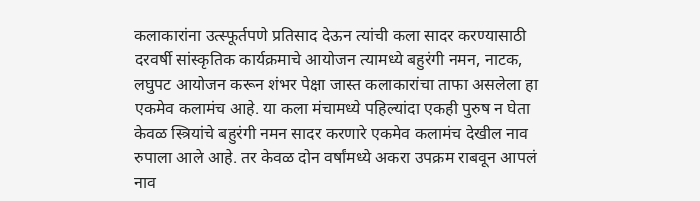कलाकारांना उत्स्फूर्तपणे प्रतिसाद देऊन त्यांची कला सादर करण्यासाठी दरवर्षी सांस्कृतिक कार्यक्रमाचे आयोजन त्यामध्ये बहुरंगी नमन, नाटक, लघुपट आयोजन करून शंभर पेक्षा जास्त कलाकारांचा ताफा असलेला हा एकमेव कलामंच आहे. या कला मंचामध्ये पहिल्यांदा एकही पुरुष न घेता केवळ स्त्रियांचे बहुरंगी नमन सादर करणारे एकमेव कलामंच देखील नाव रुपाला आले आहे. तर केवळ दोन वर्षांमध्ये अकरा उपक्रम राबवून आपलं नाव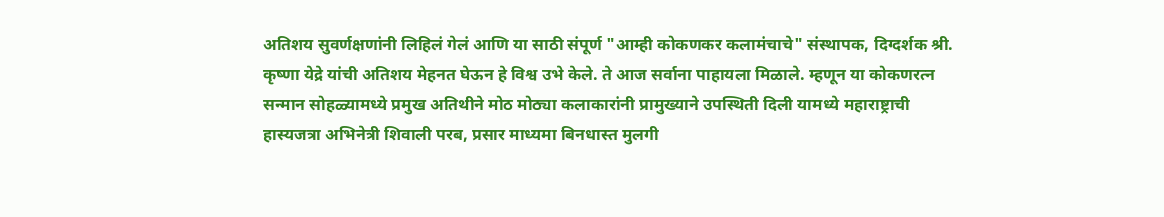अतिशय सुवर्णक्षणांनी लिहिलं गेलं आणि या साठी संपूर्ण "आम्ही कोकणकर कलामंचाचे" संस्थापक, दिग्दर्शक श्री. कृष्णा येद्रे यांची अतिशय मेहनत घेऊन हे विश्व उभे केले. ते आज सर्वाना पाहायला मिळाले. म्हणून या कोकणरत्न सन्मान सोहळ्यामध्ये प्रमुख अतिथीने मोठ मोठ्या कलाकारांनी प्रामुख्याने उपस्थिती दिली यामध्ये महाराष्ट्राची हास्यजत्रा अभिनेत्री शिवाली परब, प्रसार माध्यमा बिनधास्त मुलगी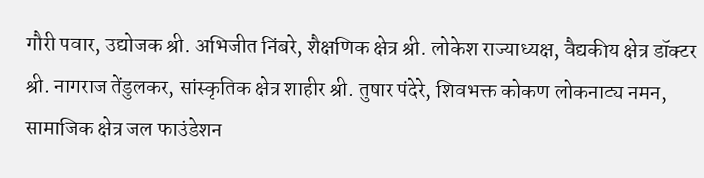गौरी पवार, उद्योजक श्री. अभिजीत निंबरे, शैक्षणिक क्षेत्र श्री. लोकेश राज्याध्यक्ष, वैद्यकीय क्षेत्र डॉक्टर श्री. नागराज तेंडुलकर, सांस्कृतिक क्षेत्र शाहीर श्री. तुषार पंदेरे, शिवभक्त कोकण लोकनाट्य नमन, सामाजिक क्षेत्र जल फाउंडेशन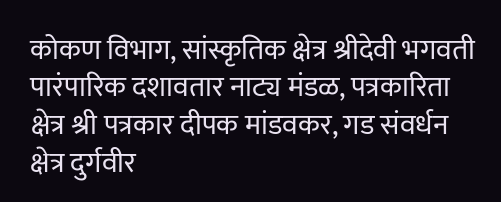कोकण विभाग, सांस्कृतिक क्षेत्र श्रीदेवी भगवती पारंपारिक दशावतार नाट्य मंडळ, पत्रकारिता क्षेत्र श्री पत्रकार दीपक मांडवकर, गड संवर्धन क्षेत्र दुर्गवीर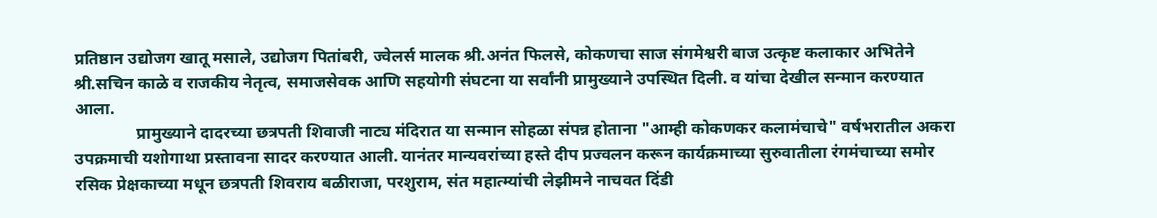प्रतिष्ठान उद्योजग खातू मसाले, उद्योजग पितांबरी, ज्वेलर्स मालक श्री.अनंत फिलसे, कोकणचा साज संगमेश्वरी बाज उत्कृष्ट कलाकार अभितेने श्री.सचिन काळे व राजकीय नेतृत्व, समाजसेवक आणि सहयोगी संघटना या सर्वांनी प्रामुख्याने उपस्थित दिली. व यांचा देखील सन्मान करण्यात आला.
               प्रामुख्याने दादरच्या छत्रपती शिवाजी नाट्य मंदिरात या सन्मान सोहळा संपन्न होताना "आम्ही कोकणकर कलामंचाचे" वर्षभरातील अकरा उपक्रमाची यशोगाथा प्रस्तावना सादर करण्यात आली. यानंतर मान्यवरांच्या हस्ते दीप प्रज्वलन करून कार्यक्रमाच्या सुरुवातीला रंगमंचाच्या समोर रसिक प्रेक्षकाच्या मधून छत्रपती शिवराय बळीराजा, परशुराम, संत महात्म्यांची लेझीमने नाचवत दिंडी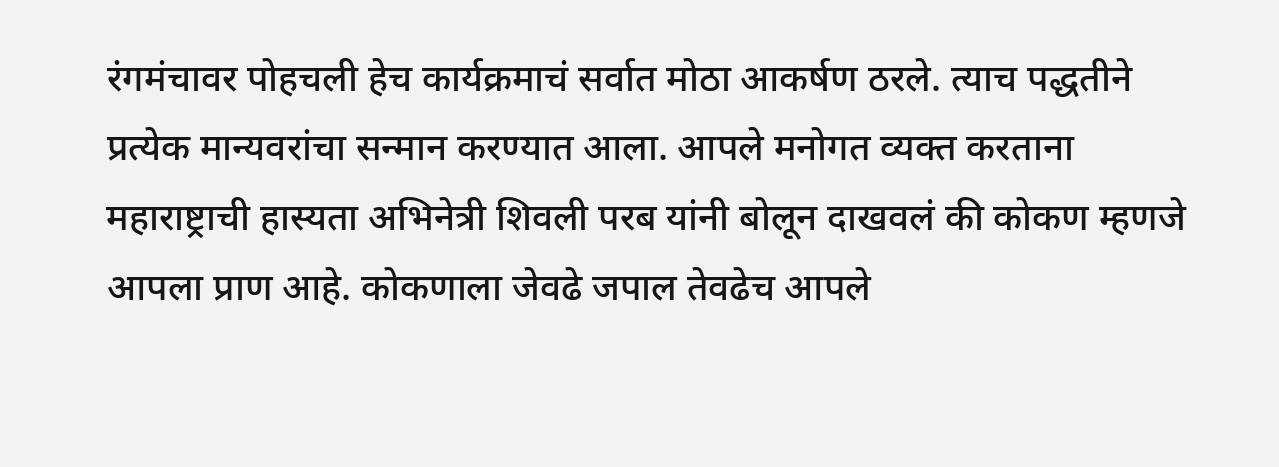रंगमंचावर पोहचली हेच कार्यक्रमाचं सर्वात मोठा आकर्षण ठरले. त्याच पद्धतीने प्रत्येक मान्यवरांचा सन्मान करण्यात आला. आपले मनोगत व्यक्त करताना महाराष्ट्राची हास्यता अभिनेत्री शिवली परब यांनी बोलून दाखवलं की कोकण म्हणजे आपला प्राण आहे. कोकणाला जेवढे जपाल तेवढेच आपले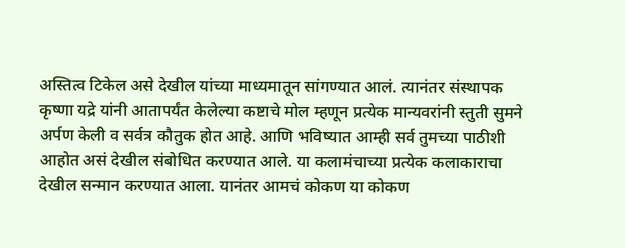अस्तित्व टिकेल असे देखील यांच्या माध्यमातून सांगण्यात आलं. त्यानंतर संस्थापक कृष्णा यद्रे यांनी आतापर्यंत केलेल्या कष्टाचे मोल म्हणून प्रत्येक मान्यवरांनी स्तुती सुमने अर्पण केली व सर्वत्र कौतुक होत आहे. आणि भविष्यात आम्ही सर्व तुमच्या पाठीशी आहोत असं देखील संबोधित करण्यात आले. या कलामंचाच्या प्रत्येक कलाकाराचा देखील सन्मान करण्यात आला. यानंतर आमचं कोकण या कोकण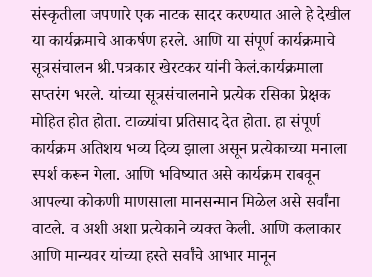संस्कृतीला जपणारे एक नाटक सादर करण्यात आले हे देखील या कार्यक्रमाचे आकर्षण हरले. आणि या संपूर्ण कार्यक्रमाचे सूत्रसंचालन श्री.पत्रकार खेरटकर यांनी केलं.कार्यक्रमाला सप्तरंग भरले. यांच्या सूत्रसंचालनाने प्रत्येक रसिका प्रेक्षक मोहित होत होता. टाळ्यांचा प्रतिसाद देत होता. हा संपूर्ण कार्यक्रम अतिशय भव्य दिव्य झाला असून प्रत्येकाच्या मनाला स्पर्श करून गेला. आणि भविष्यात असे कार्यक्रम राबवून आपल्या कोकणी माणसाला मानसन्मान मिळेल असे सर्वांना वाटले. व अशी अशा प्रत्येकाने व्यक्त केली. आणि कलाकार आणि मान्यवर यांच्या हस्ते सर्वांचे आभार मानून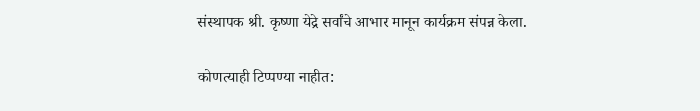संस्थापक श्री. कृष्णा येद्रे सर्वांचे आभार मानून कार्यक्रम संपन्न केला.

कोणत्याही टिप्पण्‍या नाहीत: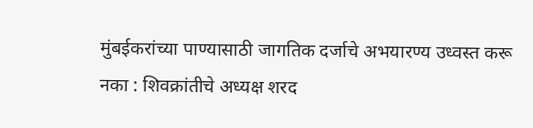मुंबईकरांच्या पाण्यासाठी जागतिक दर्जाचे अभयारण्य उध्वस्त करू नका : शिवक्रांतीचे अध्यक्ष शरद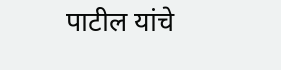पाटील यांचे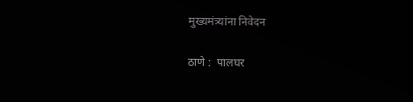मुख्यमंत्र्यांना निवेदन

ठाणे :  पालघर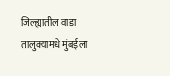जिल्ह्यातील वाडा तालुक्यामधे मुंबईला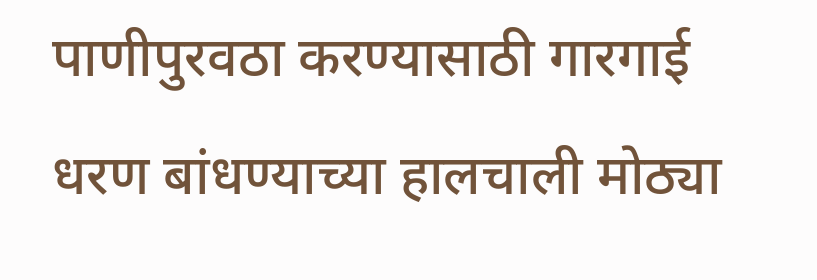पाणीपुरवठा करण्यासाठी गारगाई धरण बांधण्याच्या हालचाली मोठ्या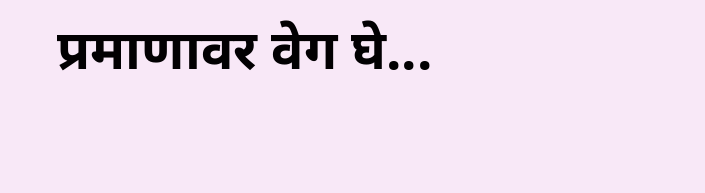प्रमाणावर वेग घे...